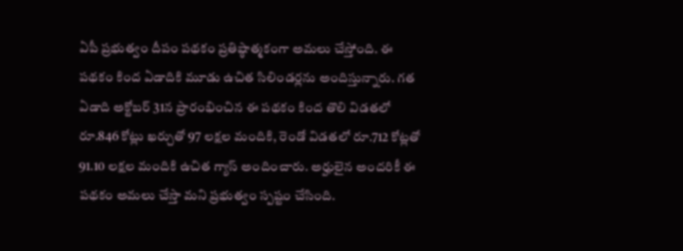ఏపీ ప్రభుత్వం దీపం పథకం ప్రతిష్ఠాత్మకంగా అమలు చేస్తోంది. ఈ పథకం కింద ఏడాదికి మూడు ఉచిత సిలిండర్లను అందిస్తున్నారు. గత ఏడాది అక్టోబర్ 31న ప్రారంభించిన ఈ పథకం కింద తొలి విడతలో రూ.846 కోట్లు ఖర్చుతో 97 లక్షల మందికి, రెండో విడతలో రూ.712 కోట్లతో 91.10 లక్షల మందికి ఉచిత గ్యాస్ అందించారు. అర్హులైన అందరికీ ఈ పథకం అమలు చేస్తా మని ప్రభుత్వం స్పష్టం చేసింది.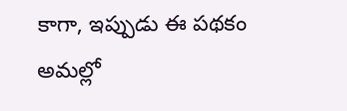కాగా, ఇప్పుడు ఈ పథకం అమల్లో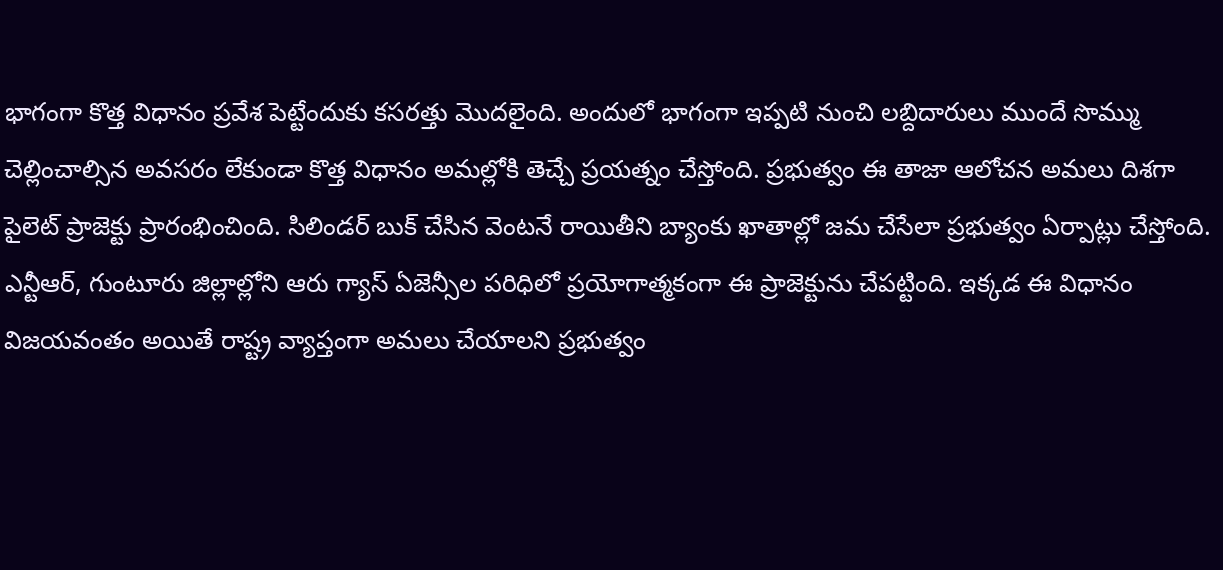భాగంగా కొత్త విధానం ప్రవేశ పెట్టేందుకు కసరత్తు మొదలైంది. అందులో భాగంగా ఇప్పటి నుంచి లబ్దిదారులు ముందే సొమ్ము చెల్లించాల్సిన అవసరం లేకుండా కొత్త విధానం అమల్లోకి తెచ్చే ప్రయత్నం చేస్తోంది. ప్రభుత్వం ఈ తాజా ఆలోచన అమలు దిశగా పైలెట్ ప్రాజెక్టు ప్రారంభించింది. సిలిండర్ బుక్ చేసిన వెంటనే రాయితీని బ్యాంకు ఖాతాల్లో జమ చేసేలా ప్రభుత్వం ఏర్పాట్లు చేస్తోంది. ఎన్టీఆర్, గుంటూరు జిల్లాల్లోని ఆరు గ్యాస్ ఏజెన్సీల పరిధిలో ప్రయోగాత్మకంగా ఈ ప్రాజెక్టును చేపట్టింది. ఇక్కడ ఈ విధానం విజయవంతం అయితే రాష్ట్ర వ్యాప్తంగా అమలు చేయాలని ప్రభుత్వం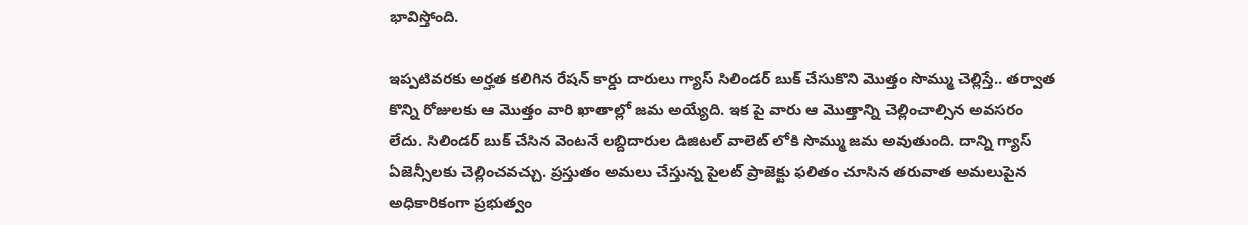భావిస్తోంది.

ఇప్పటివరకు అర్హత కలిగిన రేషన్ కార్డు దారులు గ్యాస్ సిలిండర్ బుక్ చేసుకొని మొత్తం సొమ్ము చెల్లిస్తే.. తర్వాత కొన్ని రోజులకు ఆ మొత్తం వారి ఖాతాల్లో జమ అయ్యేది. ఇక పై వారు ఆ మొత్తాన్ని చెల్లించాల్సిన అవసరం లేదు. సిలిండర్ బుక్ చేసిన వెంటనే లబ్దిదారుల డిజిటల్ వాలెట్ లోకి సొమ్ము జమ అవుతుంది. దాన్ని గ్యాస్ ఏజెన్సీలకు చెల్లించవచ్చు. ప్రస్తుతం అమలు చేస్తున్న పైలట్ ప్రాజెక్టు ఫలితం చూసిన తరువాత అమలుపైన అధికారికంగా ప్రభుత్వం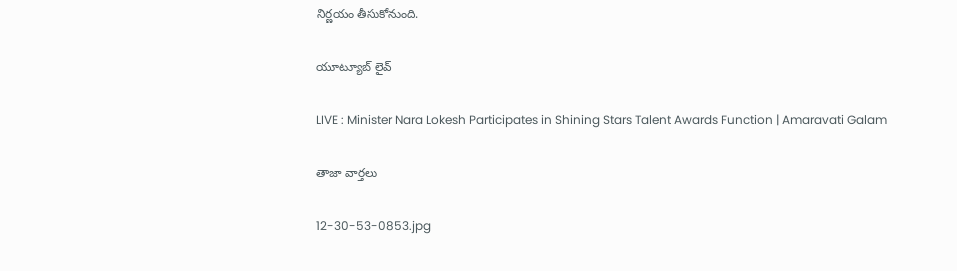నిర్ణయం తీసుకోనుంది.

యూట్యూబ్ లైవ్

LIVE : Minister Nara Lokesh Participates in Shining Stars Talent Awards Function | Amaravati Galam

తాజా వార్తలు

12-30-53-0853.jpg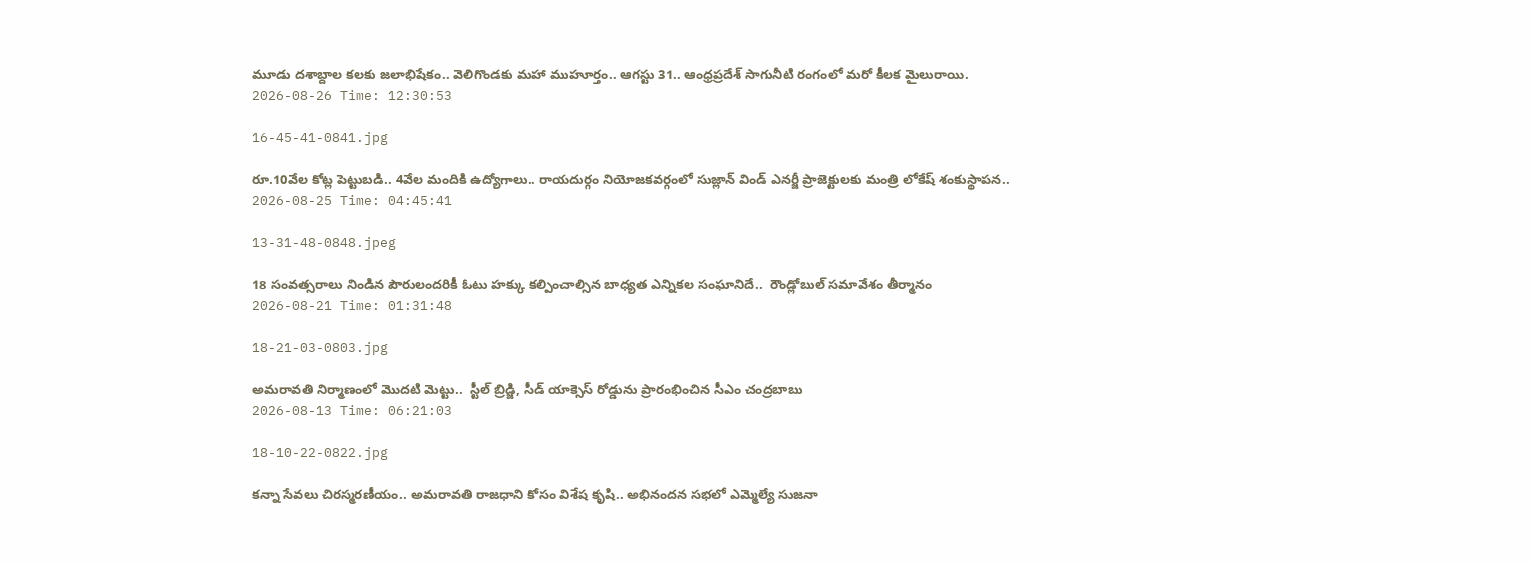మూడు దశాబ్దాల కలకు జలాభిషేకం.. వెలిగొండకు మహా ముహూర్తం.. ఆగస్టు 31.. ఆంధ్రప్రదేశ్ సాగునీటి రంగంలో మరో కీలక మైలురాయి.
2026-08-26 Time: 12:30:53

16-45-41-0841.jpg

రూ.10వేల కోట్ల పెట్టుబడి.. 4వేల మందికి ఉద్యోగాలు.. రాయదుర్గం నియోజకవర్గంలో సుజ్లాన్ విండ్ ఎనర్జీ ప్రాజెక్టులకు మంత్రి లోకేష్ శంకుస్థాపన..
2026-08-25 Time: 04:45:41

13-31-48-0848.jpeg

18 సంవత్సరాలు నిండిన పౌరులందరికీ ఓటు హక్కు కల్పించాల్సిన బాధ్యత ఎన్నికల సంఘానిదే..  రౌండ్లోబుల్ సమావేశం తీర్మానం
2026-08-21 Time: 01:31:48

18-21-03-0803.jpg

అమరావతి నిర్మాణంలో మొదటి మెట్టు..  స్టీల్ బ్రిడ్జి, సీడ్ యాక్సెస్ రోడ్డును ప్రారంభించిన సీఎం చంద్రబాబు
2026-08-13 Time: 06:21:03

18-10-22-0822.jpg

కన్నా సేవలు చిరస్మరణీయం.. అమరావతి రాజధాని కోసం విశేష కృషి.. అభినందన సభలో ఎమ్మెల్యే సుజనా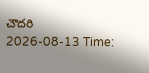చౌదరి
2026-08-13 Time: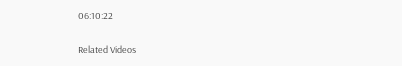06:10:22

Related Videos